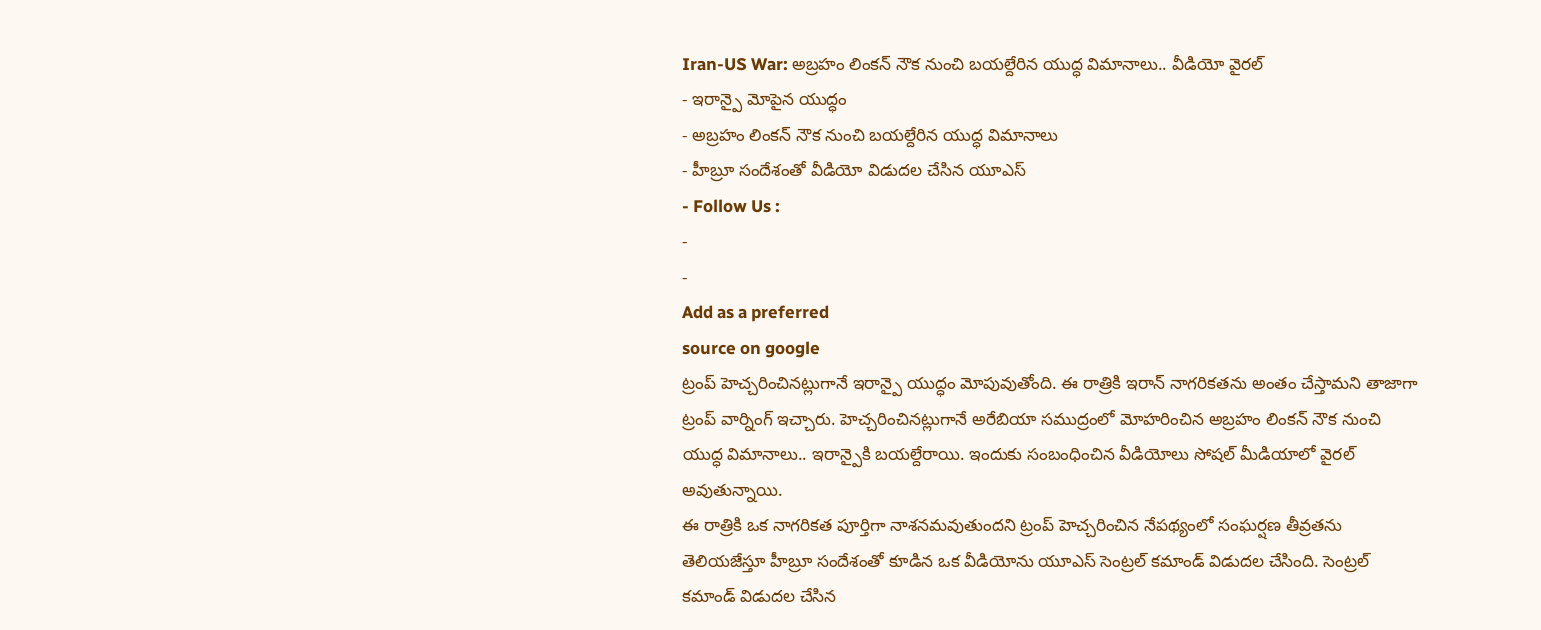Iran-US War: అబ్రహం లింకన్ నౌక నుంచి బయల్దేరిన యుద్ధ విమానాలు.. వీడియో వైరల్
- ఇరాన్పై మోపైన యుద్ధం
- అబ్రహం లింకన్ నౌక నుంచి బయల్దేరిన యుద్ధ విమానాలు
- హీబ్రూ సందేశంతో వీడియో విడుదల చేసిన యూఎస్
- Follow Us :
-
-
Add as a preferred
source on google
ట్రంప్ హెచ్చరించినట్లుగానే ఇరాన్పై యుద్ధం మోపువుతోంది. ఈ రాత్రికి ఇరాన్ నాగరికతను అంతం చేస్తామని తాజాగా ట్రంప్ వార్నింగ్ ఇచ్చారు. హెచ్చరించినట్లుగానే అరేబియా సముద్రంలో మోహరించిన అబ్రహం లింకన్ నౌక నుంచి యుద్ధ విమానాలు.. ఇరాన్పైకి బయల్దేరాయి. ఇందుకు సంబంధించిన వీడియోలు సోషల్ మీడియాలో వైరల్ అవుతున్నాయి.
ఈ రాత్రికి ఒక నాగరికత పూర్తిగా నాశనమవుతుందని ట్రంప్ హెచ్చరించిన నేపథ్యంలో సంఘర్షణ తీవ్రతను తెలియజేస్తూ హీబ్రూ సందేశంతో కూడిన ఒక వీడియోను యూఎస్ సెంట్రల్ కమాండ్ విడుదల చేసింది. సెంట్రల్ కమాండ్ విడుదల చేసిన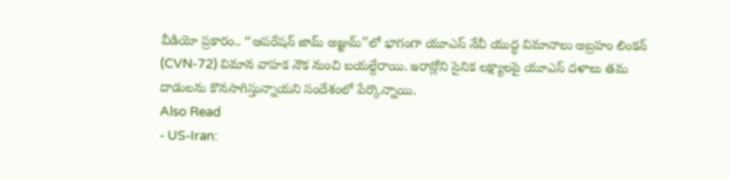వీడియో ప్రకారం.. ‘‘ఆపరేషన్ జామ్ అజ్జుమ్’’లో భాగంగా యూఎస్ నేవీ యుద్ధ విమానాలు అబ్రహం లింకన్ (CVN-72) విమాన వాహక నౌక నుంచి బయల్దేరాయి. ఇరాన్లోని సైనిక లక్ష్యాలపై యూఎస్ దళాలు తమ దాడులను కొనసాగిస్తున్నాయని సందేశంలో పేర్కొన్నాయి.
Also Read
- US-Iran: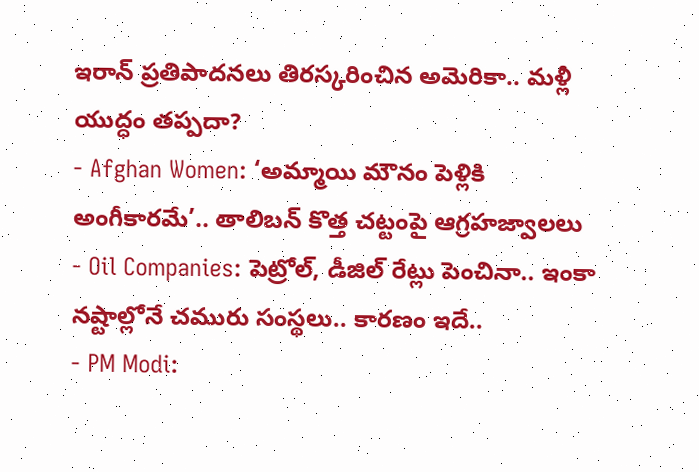ఇరాన్ ప్రతిపాదనలు తిరస్కరించిన అమెరికా.. మళ్లీ యుద్ధం తప్పదా?
- Afghan Women: ‘అమ్మాయి మౌనం పెళ్లికి అంగీకారమే’.. తాలిబన్ కొత్త చట్టంపై ఆగ్రహజ్వాలలు
- Oil Companies: పెట్రోల్, డీజిల్ రేట్లు పెంచినా.. ఇంకా నష్టాల్లోనే చమురు సంస్థలు.. కారణం ఇదే..
- PM Modi: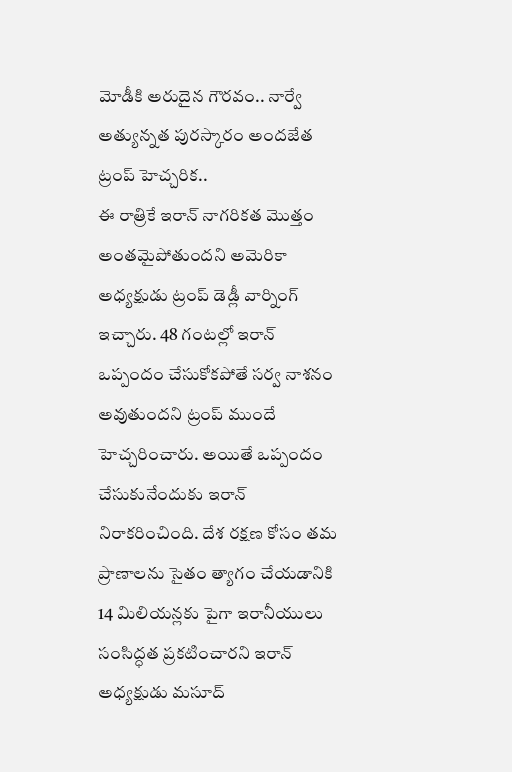మోడీకి అరుదైన గౌరవం.. నార్వే అత్యున్నత పురస్కారం అందజేత
ట్రంప్ హెచ్చరిక..
ఈ రాత్రికే ఇరాన్ నాగరికత మొత్తం అంతమైపోతుందని అమెరికా అధ్యక్షుడు ట్రంప్ డెడ్లీ వార్నింగ్ ఇచ్చారు. 48 గంటల్లో ఇరాన్ ఒప్పందం చేసుకోకపోతే సర్వ నాశనం అవుతుందని ట్రంప్ ముందే హెచ్చరించారు. అయితే ఒప్పందం చేసుకునేందుకు ఇరాన్ నిరాకరించింది. దేశ రక్షణ కోసం తమ ప్రాణాలను సైతం త్యాగం చేయడానికి 14 మిలియన్లకు పైగా ఇరానీయులు సంసిద్ధత ప్రకటించారని ఇరాన్ అధ్యక్షుడు మసూద్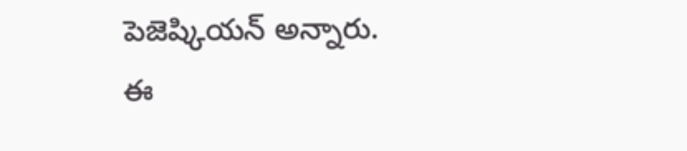పెజెష్కియన్ అన్నారు.
ఈ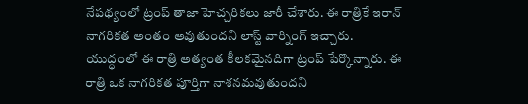నేపథ్యంలో ట్రంప్ తాజా హెచ్చరికలు జారీ చేశారు. ఈ రాత్రికే ఇరాన్ నాగరికత అంతం అవుతుందని లాస్ట్ వార్నింగ్ ఇచ్చారు. యుద్ధంలో ఈ రాత్రి అత్యంత కీలకమైనదిగా ట్రంప్ పేర్కొన్నారు. ఈ రాత్రి ఒక నాగరికత పూర్తిగా నాశనమవుతుందని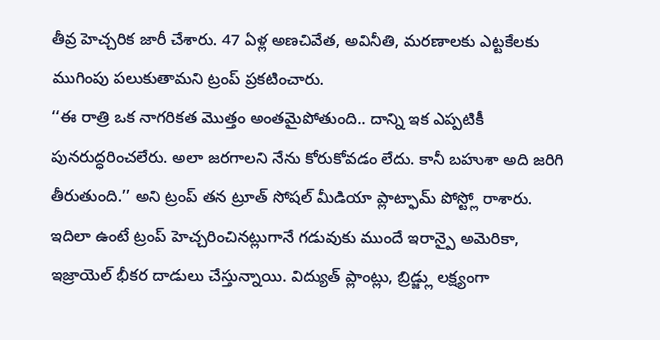తీవ్ర హెచ్చరిక జారీ చేశారు. 47 ఏళ్ల అణచివేత, అవినీతి, మరణాలకు ఎట్టకేలకు ముగింపు పలుకుతామని ట్రంప్ ప్రకటించారు.
‘‘ఈ రాత్రి ఒక నాగరికత మొత్తం అంతమైపోతుంది.. దాన్ని ఇక ఎప్పటికీ పునరుద్ధరించలేరు. అలా జరగాలని నేను కోరుకోవడం లేదు. కానీ బహుశా అది జరిగి తీరుతుంది.’’ అని ట్రంప్ తన ట్రూత్ సోషల్ మీడియా ప్లాట్ఫామ్ పోస్ట్లో రాశారు.
ఇదిలా ఉంటే ట్రంప్ హెచ్చరించినట్లుగానే గడువుకు ముందే ఇరాన్పై అమెరికా, ఇజ్రాయెల్ భీకర దాడులు చేస్తున్నాయి. విద్యుత్ ప్లాంట్లు, బ్రిడ్జ్లు లక్ష్యంగా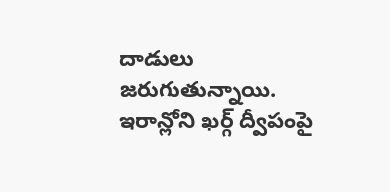దాడులు జరుగుతున్నాయి. ఇరాన్లోని ఖర్గ్ ద్వీపంపై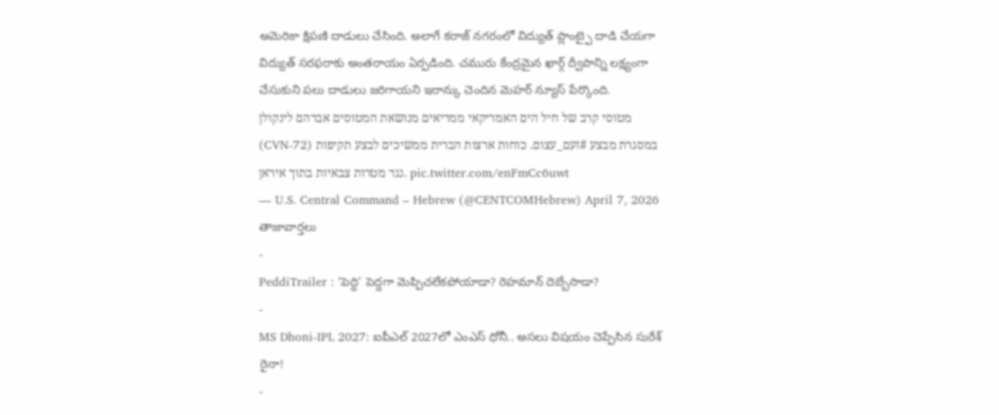అమెరికా క్షిపణి దాడులు చేసింది. అలాగే కరాజ్ నగరంలో విద్యుత్ ప్లాంట్పై దాడి చేయగా విద్యుత్ సరఫరాకు అంతరాయం ఏర్పడింది. చమురు కేంద్రమైన ఖార్గ్ ద్వీపాన్ని లక్ష్యంగా చేసుకుని పలు దాడులు జరిగాయని ఇరాన్కు చెందిన మెహర్ న్యూస్ పేర్కొంది.
מטוסי קרב של חיל הים האמריקאי ממריאים מנושאת המטוסים אברהם לינקולן (CVN-72) במסגרת מבצע #זעם_עצום. כוחות ארצות הברית ממשיכים לבצע תקיפות נגד מטרות צבאיות בתוך איראן. pic.twitter.com/enFmCc6uwt
— U.S. Central Command – Hebrew (@CENTCOMHebrew) April 7, 2026
తాజావార్తలు
-
PeddiTrailer : ‘పెద్ది’ పెద్దగా మెప్పిచలేకపోయాడా? రెహమాన్ దెబ్బేసాడా?
-
MS Dhoni-IPL 2027: ఐపీఎల్ 2027లో ఎంఎస్ ధోనీ.. అసలు విషయం చెప్పేసిన సురేశ్ రైనా!
-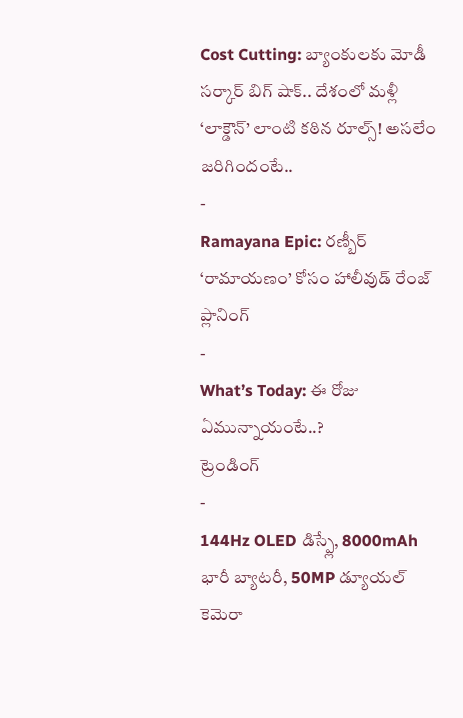Cost Cutting: బ్యాంకులకు మోడీ సర్కార్ బిగ్ షాక్.. దేశంలో మళ్లీ ‘లాక్డౌన్’ లాంటి కఠిన రూల్స్! అసలేం జరిగిందంటే..
-
Ramayana Epic: రణ్బీర్ ‘రామాయణం’ కోసం హాలీవుడ్ రేంజ్ ప్లానింగ్
-
What’s Today: ఈ రోజు ఏమున్నాయంటే..?
ట్రెండింగ్
-
144Hz OLED డిస్ప్లే, 8000mAh భారీ బ్యాటరీ, 50MP డ్యూయల్ కెమెరా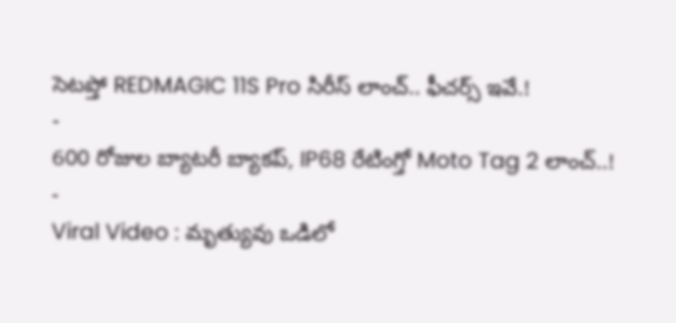సెటప్తో REDMAGIC 11S Pro సిరీస్ లాంచ్.. ఫీచర్స్ ఇవే.!
-
600 రోజుల బ్యాటరీ బ్యాకప్, IP68 రేటింగ్తో Moto Tag 2 లాంచ్..!
-
Viral Video : మృత్యువు ఒడిలో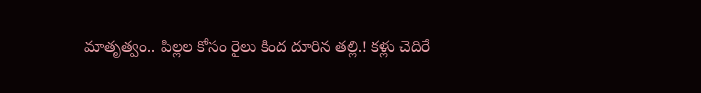మాతృత్వం.. పిల్లల కోసం రైలు కింద దూరిన తల్లి.! కళ్లు చెదిరే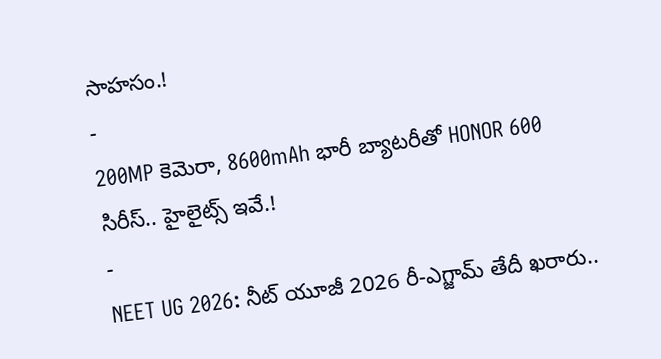సాహసం.!
-
200MP కెమెరా, 8600mAh భారీ బ్యాటరీతో HONOR 600 సిరీస్.. హైలైట్స్ ఇవే.!
-
NEET UG 2026: నీట్ యూజీ 2026 రీ-ఎగ్జామ్ తేదీ ఖరారు..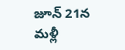జూన్ 21న మళ్లీ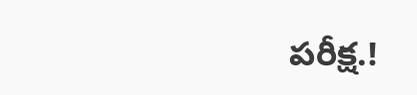పరీక్ష.!